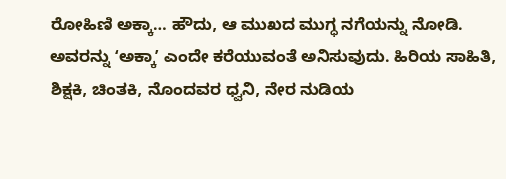ರೋಹಿಣಿ ಅಕ್ಕಾ… ಹೌದು, ಆ ಮುಖದ ಮುಗ್ಧ ನಗೆಯನ್ನು ನೋಡಿ. ಅವರನ್ನು ʻಅಕ್ಕಾʼ ಎಂದೇ ಕರೆಯುವಂತೆ ಅನಿಸುವುದು. ಹಿರಿಯ ಸಾಹಿತಿ, ಶಿಕ್ಷಕಿ, ಚಿಂತಕಿ, ನೊಂದವರ ಧ್ವನಿ, ನೇರ ನುಡಿಯ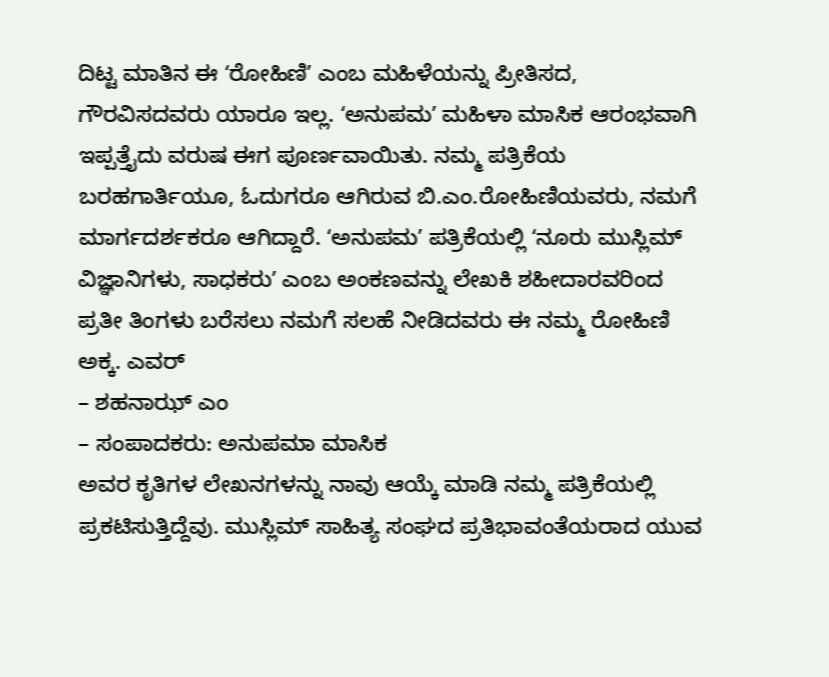ದಿಟ್ಟ ಮಾತಿನ ಈ ʻರೋಹಿಣಿʼ ಎಂಬ ಮಹಿಳೆಯನ್ನು ಪ್ರೀತಿಸದ, ಗೌರವಿಸದವರು ಯಾರೂ ಇಲ್ಲ. ʻಅನುಪಮʼ ಮಹಿಳಾ ಮಾಸಿಕ ಆರಂಭವಾಗಿ ಇಪ್ಪತ್ತೈದು ವರುಷ ಈಗ ಪೂರ್ಣವಾಯಿತು. ನಮ್ಮ ಪತ್ರಿಕೆಯ ಬರಹಗಾರ್ತಿಯೂ, ಓದುಗರೂ ಆಗಿರುವ ಬಿ.ಎಂ.ರೋಹಿಣಿಯವರು, ನಮಗೆ ಮಾರ್ಗದರ್ಶಕರೂ ಆಗಿದ್ದಾರೆ. ʻಅನುಪಮʼ ಪತ್ರಿಕೆಯಲ್ಲಿ ʻನೂರು ಮುಸ್ಲಿಮ್ ವಿಜ್ಞಾನಿಗಳು, ಸಾಧಕರುʼ ಎಂಬ ಅಂಕಣವನ್ನು ಲೇಖಕಿ ಶಹೀದಾರವರಿಂದ ಪ್ರತೀ ತಿಂಗಳು ಬರೆಸಲು ನಮಗೆ ಸಲಹೆ ನೀಡಿದವರು ಈ ನಮ್ಮ ರೋಹಿಣಿ ಅಕ್ಕ. ಎವರ್
– ಶಹನಾಝ್ ಎಂ
– ಸಂಪಾದಕರು: ಅನುಪಮಾ ಮಾಸಿಕ
ಅವರ ಕೃತಿಗಳ ಲೇಖನಗಳನ್ನು ನಾವು ಆಯ್ಕೆ ಮಾಡಿ ನಮ್ಮ ಪತ್ರಿಕೆಯಲ್ಲಿ ಪ್ರಕಟಿಸುತ್ತಿದ್ದೆವು. ಮುಸ್ಲಿಮ್ ಸಾಹಿತ್ಯ ಸಂಘದ ಪ್ರತಿಭಾವಂತೆಯರಾದ ಯುವ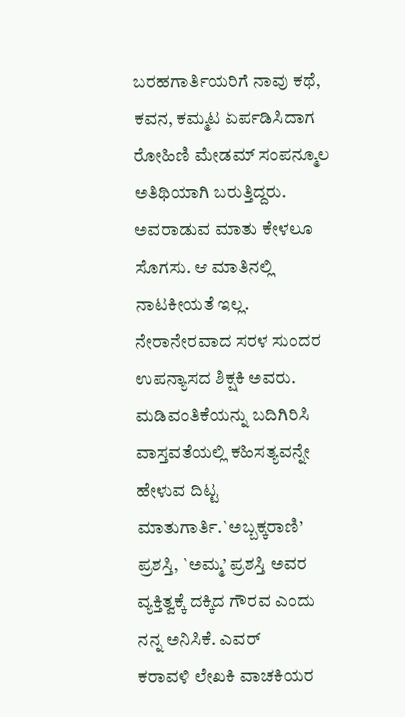ಬರಹಗಾರ್ತಿಯರಿಗೆ ನಾವು ಕಥೆ, ಕವನ, ಕಮ್ಮಟ ಏರ್ಪಡಿಸಿದಾಗ ರೋಹಿಣಿ ಮೇಡಮ್ ಸಂಪನ್ಮೂಲ ಅತಿಥಿಯಾಗಿ ಬರುತ್ತಿದ್ದರು. ಅವರಾಡುವ ಮಾತು ಕೇಳಲೂ ಸೊಗಸು. ಆ ಮಾತಿನಲ್ಲಿ ನಾಟಕೀಯತೆ ಇಲ್ಲ. ನೇರಾನೇರವಾದ ಸರಳ ಸುಂದರ ಉಪನ್ಯಾಸದ ಶಿಕ್ಷಕಿ ಅವರು. ಮಡಿವಂತಿಕೆಯನ್ನು ಬದಿಗಿರಿಸಿ ವಾಸ್ತವತೆಯಲ್ಲಿ ಕಹಿಸತ್ಯವನ್ನೇ ಹೇಳುವ ದಿಟ್ಟ ಮಾತುಗಾರ್ತಿ.`ಅಬ್ಬಕ್ಕರಾಣಿ’ ಪ್ರಶಸ್ತಿ, `ಅಮ್ಮ’ ಪ್ರಶಸ್ತಿ ಅವರ ವ್ಯಕ್ತಿತ್ವಕ್ಕೆ ದಕ್ಕಿದ ಗೌರವ ಎಂದು ನನ್ನ ಅನಿಸಿಕೆ. ಎವರ್
ಕರಾವಳಿ ಲೇಖಕಿ ವಾಚಕಿಯರ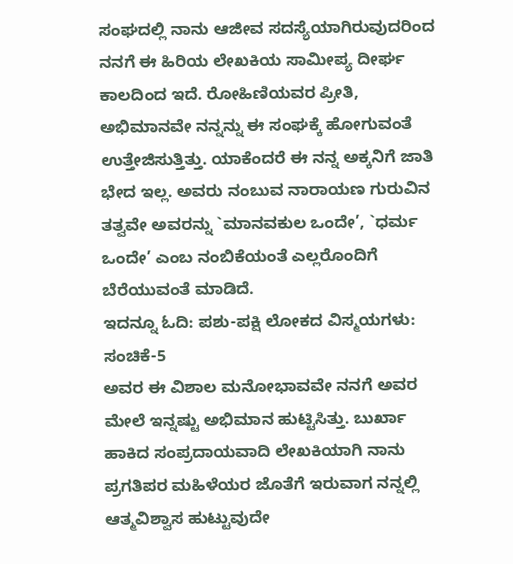ಸಂಘದಲ್ಲಿ ನಾನು ಆಜೀವ ಸದಸ್ಯೆಯಾಗಿರುವುದರಿಂದ ನನಗೆ ಈ ಹಿರಿಯ ಲೇಖಕಿಯ ಸಾಮೀಪ್ಯ ದೀರ್ಘ ಕಾಲದಿಂದ ಇದೆ. ರೋಹಿಣಿಯವರ ಪ್ರೀತಿ, ಅಭಿಮಾನವೇ ನನ್ನನ್ನು ಈ ಸಂಘಕ್ಕೆ ಹೋಗುವಂತೆ ಉತ್ತೇಜಿಸುತ್ತಿತ್ತು. ಯಾಕೆಂದರೆ ಈ ನನ್ನ ಅಕ್ಕನಿಗೆ ಜಾತಿ ಭೇದ ಇಲ್ಲ. ಅವರು ನಂಬುವ ನಾರಾಯಣ ಗುರುವಿನ ತತ್ವವೇ ಅವರನ್ನು `ಮಾನವಕುಲ ಒಂದೇ’, `ಧರ್ಮ ಒಂದೇ’ ಎಂಬ ನಂಬಿಕೆಯಂತೆ ಎಲ್ಲರೊಂದಿಗೆ ಬೆರೆಯುವಂತೆ ಮಾಡಿದೆ.
ಇದನ್ನೂ ಓದಿ: ಪಶು-ಪಕ್ಷಿ ಲೋಕದ ವಿಸ್ಮಯಗಳು: ಸಂಚಿಕೆ-5
ಅವರ ಈ ವಿಶಾಲ ಮನೋಭಾವವೇ ನನಗೆ ಅವರ ಮೇಲೆ ಇನ್ನಷ್ಟು ಅಭಿಮಾನ ಹುಟ್ಟಿಸಿತ್ತು. ಬುರ್ಖಾ ಹಾಕಿದ ಸಂಪ್ರದಾಯವಾದಿ ಲೇಖಕಿಯಾಗಿ ನಾನು ಪ್ರಗತಿಪರ ಮಹಿಳೆಯರ ಜೊತೆಗೆ ಇರುವಾಗ ನನ್ನಲ್ಲಿ ಆತ್ಮವಿಶ್ವಾಸ ಹುಟ್ಟುವುದೇ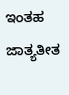ಇಂತಹ ಜಾತ್ಯತೀತ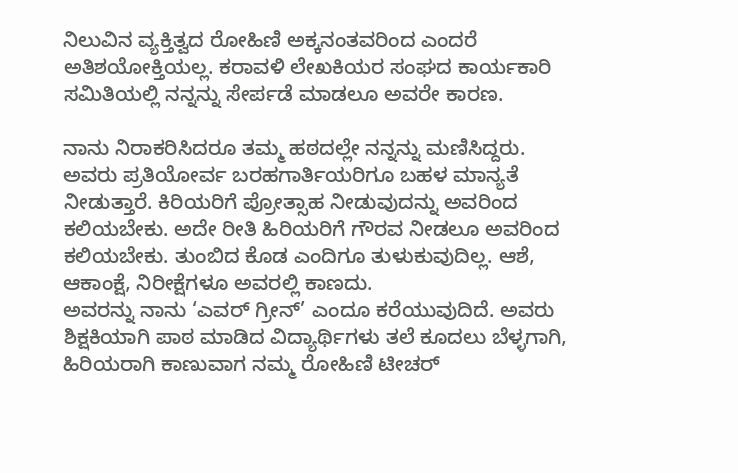ನಿಲುವಿನ ವ್ಯಕ್ತಿತ್ವದ ರೋಹಿಣಿ ಅಕ್ಕನಂತವರಿಂದ ಎಂದರೆ ಅತಿಶಯೋಕ್ತಿಯಲ್ಲ. ಕರಾವಳಿ ಲೇಖಕಿಯರ ಸಂಘದ ಕಾರ್ಯಕಾರಿ ಸಮಿತಿಯಲ್ಲಿ ನನ್ನನ್ನು ಸೇರ್ಪಡೆ ಮಾಡಲೂ ಅವರೇ ಕಾರಣ.

ನಾನು ನಿರಾಕರಿಸಿದರೂ ತಮ್ಮ ಹಠದಲ್ಲೇ ನನ್ನನ್ನು ಮಣಿಸಿದ್ದರು. ಅವರು ಪ್ರತಿಯೋರ್ವ ಬರಹಗಾರ್ತಿಯರಿಗೂ ಬಹಳ ಮಾನ್ಯತೆ ನೀಡುತ್ತಾರೆ. ಕಿರಿಯರಿಗೆ ಪ್ರೋತ್ಸಾಹ ನೀಡುವುದನ್ನು ಅವರಿಂದ ಕಲಿಯಬೇಕು. ಅದೇ ರೀತಿ ಹಿರಿಯರಿಗೆ ಗೌರವ ನೀಡಲೂ ಅವರಿಂದ ಕಲಿಯಬೇಕು. ತುಂಬಿದ ಕೊಡ ಎಂದಿಗೂ ತುಳುಕುವುದಿಲ್ಲ. ಆಶೆ, ಆಕಾಂಕ್ಷೆ, ನಿರೀಕ್ಷೆಗಳೂ ಅವರಲ್ಲಿ ಕಾಣದು.
ಅವರನ್ನು ನಾನು ‘ಎವರ್ ಗ್ರೀನ್’ ಎಂದೂ ಕರೆಯುವುದಿದೆ. ಅವರು ಶಿಕ್ಷಕಿಯಾಗಿ ಪಾಠ ಮಾಡಿದ ವಿದ್ಯಾರ್ಥಿಗಳು ತಲೆ ಕೂದಲು ಬೆಳ್ಳಗಾಗಿ, ಹಿರಿಯರಾಗಿ ಕಾಣುವಾಗ ನಮ್ಮ ರೋಹಿಣಿ ಟೀಚರ್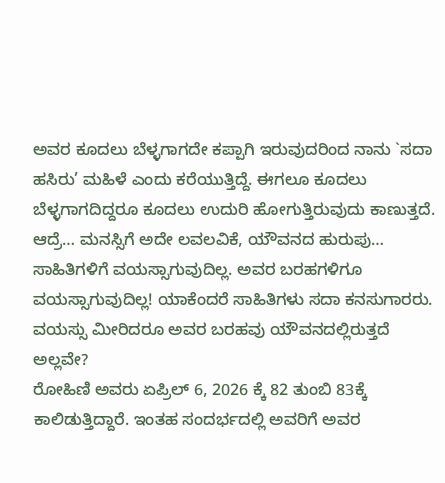ಅವರ ಕೂದಲು ಬೆಳ್ಳಗಾಗದೇ ಕಪ್ಪಾಗಿ ಇರುವುದರಿಂದ ನಾನು `ಸದಾ ಹಸಿರು’ ಮಹಿಳೆ ಎಂದು ಕರೆಯುತ್ತಿದ್ದೆ. ಈಗಲೂ ಕೂದಲು ಬೆಳ್ಳಗಾಗದಿದ್ದರೂ ಕೂದಲು ಉದುರಿ ಹೋಗುತ್ತಿರುವುದು ಕಾಣುತ್ತದೆ. ಆದ್ರೆ… ಮನಸ್ಸಿಗೆ ಅದೇ ಲವಲವಿಕೆ, ಯೌವನದ ಹುರುಪು… ಸಾಹಿತಿಗಳಿಗೆ ವಯಸ್ಸಾಗುವುದಿಲ್ಲ. ಅವರ ಬರಹಗಳಿಗೂ ವಯಸ್ಸಾಗುವುದಿಲ್ಲ! ಯಾಕೆಂದರೆ ಸಾಹಿತಿಗಳು ಸದಾ ಕನಸುಗಾರರು. ವಯಸ್ಸು ಮೀರಿದರೂ ಅವರ ಬರಹವು ಯೌವನದಲ್ಲಿರುತ್ತದೆ ಅಲ್ಲವೇ?
ರೋಹಿಣಿ ಅವರು ಏಪ್ರಿಲ್ 6, 2026 ಕ್ಕೆ 82 ತುಂಬಿ 83ಕ್ಕೆ ಕಾಲಿಡುತ್ತಿದ್ದಾರೆ. ಇಂತಹ ಸಂದರ್ಭದಲ್ಲಿ ಅವರಿಗೆ ಅವರ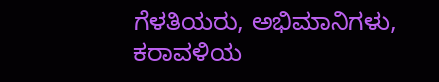ಗೆಳತಿಯರು, ಅಭಿಮಾನಿಗಳು, ಕರಾವಳಿಯ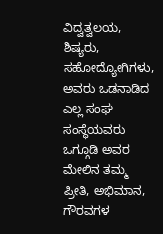ವಿದ್ವತ್ವಲಯ, ಶಿಷ್ಯರು, ಸಹೋದ್ಯೋಗಿಗಳು, ಅವರು ಒಡನಾಡಿದ ಎಲ್ಲ ಸಂಘ ಸಂಸ್ಥೆಯವರು ಒಗ್ಗೂಡಿ ಅವರ ಮೇಲಿನ ತಮ್ಮ ಪ್ರೀತಿ, ಅಭಿಮಾನ, ಗೌರವಗಳ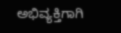ಅಭಿವ್ಯಕ್ತಿಗಾಗಿ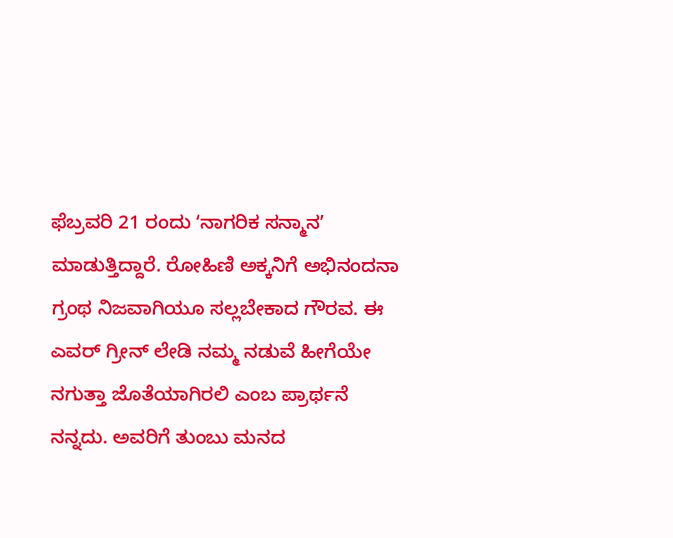ಫೆಬ್ರವರಿ 21 ರಂದು ʻನಾಗರಿಕ ಸನ್ಮಾನʼ ಮಾಡುತ್ತಿದ್ದಾರೆ. ರೋಹಿಣಿ ಅಕ್ಕನಿಗೆ ಅಭಿನಂದನಾ ಗ್ರಂಥ ನಿಜವಾಗಿಯೂ ಸಲ್ಲಬೇಕಾದ ಗೌರವ. ಈ ಎವರ್ ಗ್ರೀನ್ ಲೇಡಿ ನಮ್ಮ ನಡುವೆ ಹೀಗೆಯೇ ನಗುತ್ತಾ ಜೊತೆಯಾಗಿರಲಿ ಎಂಬ ಪ್ರಾರ್ಥನೆ ನನ್ನದು. ಅವರಿಗೆ ತುಂಬು ಮನದ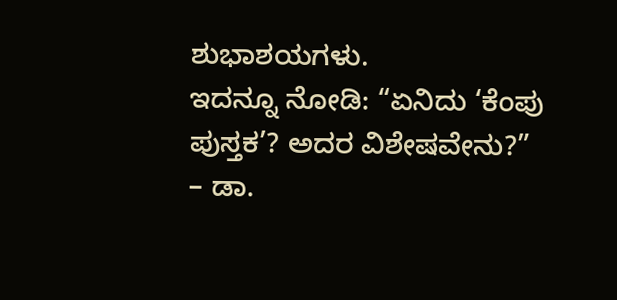ಶುಭಾಶಯಗಳು.
ಇದನ್ನೂ ನೋಡಿ: “ಏನಿದು ‘ಕೆಂಪು ಪುಸ್ತಕ’? ಅದರ ವಿಶೇಷವೇನು?” – ಡಾ.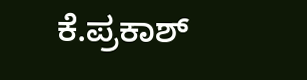ಕೆ.ಪ್ರಕಾಶ್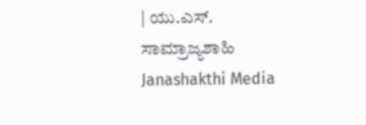| ಯು.ಎಸ್. ಸಾಮ್ರಾಜ್ಯಶಾಹಿ Janashakthi Media